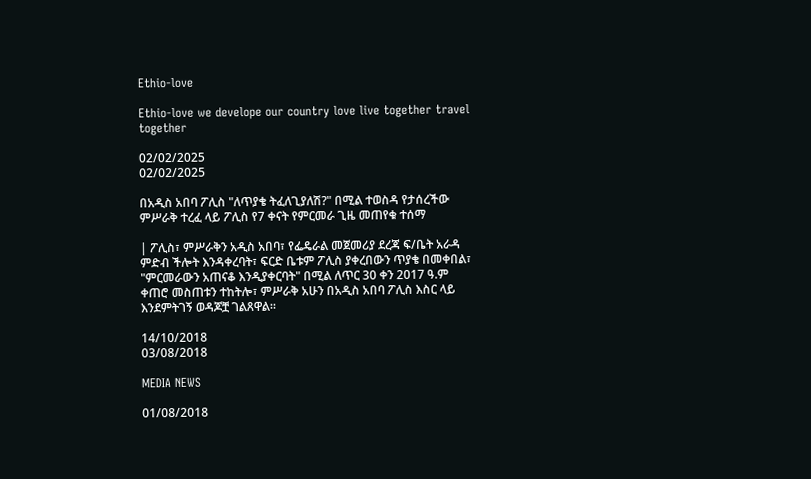Ethio-love

Ethio-love we develope our country love live together travel together

02/02/2025
02/02/2025

በአዲስ አበባ ፖሊስ "ለጥያቄ ትፈለጊያለሽ?" በሚል ተወስዳ የታሰረችው ምሥራቅ ተረፈ ላይ ፖሊስ የ7 ቀናት የምርመራ ጊዜ መጠየቁ ተሰማ

| ፖሊስ፣ ምሥራቅን አዲስ አበባ፣ የፌዴራል መጀመሪያ ደረጃ ፍ/ቤት አራዳ ምድብ ችሎት እንዳቀረባት፣ ፍርድ ቤቱም ፖሊስ ያቀረበውን ጥያቄ በመቀበል፣ "ምርመራውን አጠናቆ እንዲያቀርባት" በሚል ለጥር 30 ቀን 2017 ዓ.ም ቀጠሮ መስጠቱን ተከትሎ፣ ምሥራቅ አሁን በአዲስ አበባ ፖሊስ እስር ላይ እንደምትገኝ ወዳጆቿ ገልጸዋል።

14/10/2018
03/08/2018

MEDIA NEWS

01/08/2018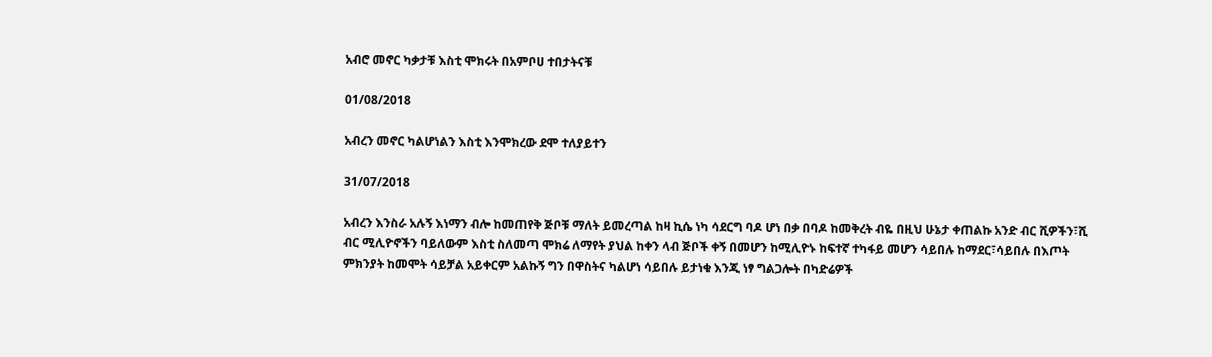አብሮ መኖር ካቃታቹ እስቲ ሞክሩት በአምቦሀ ተበታትናቹ

01/08/2018

አብረን መኖር ካልሆነልን እስቲ እንሞክረው ደሞ ተለያይተን

31/07/2018

አብረን እንስራ አሉኝ እነማን ብሎ ከመጠየቅ ጅቦቹ ማለት ይመረጣል ከዛ ኪሴ ነካ ሳደርግ ባዶ ሆነ በቃ በባዶ ከመቅረት ብዬ በዚህ ሁኔታ ቀጠልኩ አንድ ብር ሺዎችን፣ሺ ብር ሚሊዮኖችን ባይለውም እስቲ ስለመጣ ሞክሬ ለማየት ያህል ከቀን ላብ ጅቦች ቀኝ በመሆን ከሚሊዮኑ ከፍተኛ ተካፋይ መሆን ሳይበሉ ከማደር፣ሳይበሉ በእጦት ምክንያት ከመሞት ሳይቻል አይቀርም አልኩኝ ግን በዋስትና ካልሆነ ሳይበሉ ይታነቁ እንጂ ነፃ ግልጋሎት በካድሬዎች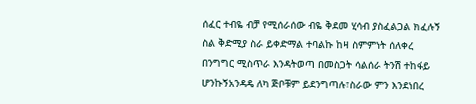ሰፈር ተብዬ ብቻ የሚሰራሰው ብዬ ቅደመ ሂሳብ ያስፈልጋል ክፈሉኝ ስል ቅድሚያ ስራ ይቀድማል ተባልኩ ከዛ ስምምነት ሰለቀረ በንግግር ሚስጥራ እንዳትወጣ በመስጋት ሳልሰራ ትንሽ ተከፋይ ሆንኩኝአንዳዴ ለካ ጅቦቹም ይደንግጣሉ፣ስራው ምን እንደነበረ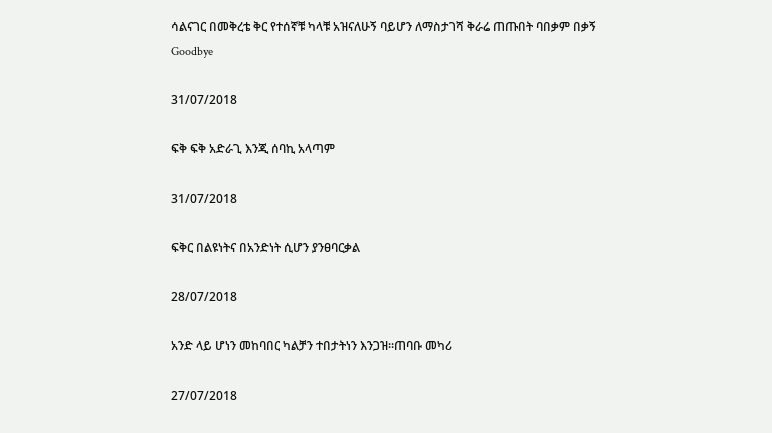ሳልናገር በመቅረቴ ቅር የተሰኛቹ ካላቹ አዝናለሁኝ ባይሆን ለማስታገሻ ቅራሬ ጠጡበት ባበቃም በቃኝ Goodbye

31/07/2018

ፍቅ ፍቅ አድራጊ እንጂ ሰባኪ አላጣም

31/07/2018

ፍቅር በልዩነትና በአንድነት ሲሆን ያንፀባርቃል

28/07/2018

አንድ ላይ ሆነን መከባበር ካልቻን ተበታትነን እንጋዝ።ጠባቡ መካሪ

27/07/2018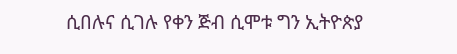ሲበሉና ሲገሉ የቀን ጅብ ሲሞቱ ግን ኢትዮጵያ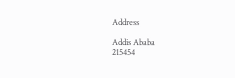Address

Addis Ababa
215454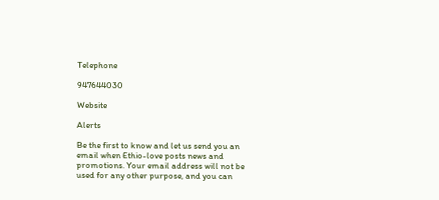Telephone

947644030

Website

Alerts

Be the first to know and let us send you an email when Ethio-love posts news and promotions. Your email address will not be used for any other purpose, and you can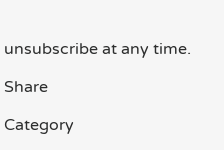unsubscribe at any time.

Share

Category